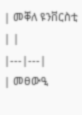| መቐለ ዩንቨርስቲ | |
|---|---|
| መፀውዒ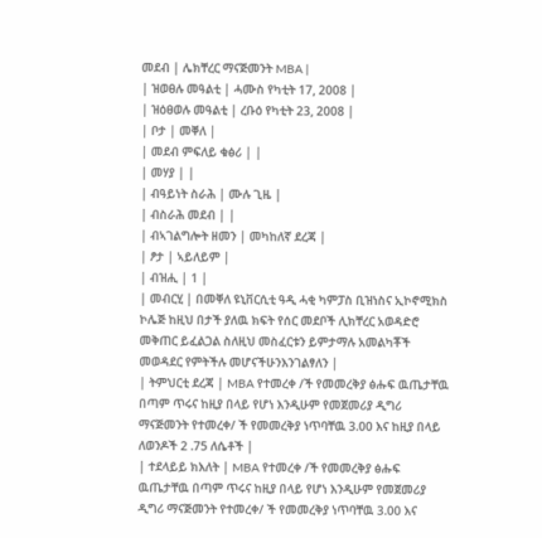መደብ | ሌክቸረር ማናጅመንት MBA |
| ዝወፀሉ መዓልቲ | ሓሙስ የካቲት 17, 2008 |
| ዝዕፀወሉ መዓልቲ | ረቡዕ የካቲት 23, 2008 |
| ቦታ | መቐለ |
| መደብ ምፍለይ ቁፅሪ | |
| መሃያ | |
| ብዓይነት ስራሕ | ሙሉ ጊዜ |
| ብስራሕ መደብ | |
| ብኣገልግሎት ዘመን | መካከለኛ ደረጃ |
| ፆታ | ኣይለይም |
| ብዝሒ | 1 |
| መብርሂ | በመቐለ ዩኒቨርሲቲ ዓዲ ሓቂ ካምፓስ ቢዝነስና ኢኮኖሚክስ ኮሌጅ ከዚህ በታች ያለዉ ክፍት የሰር መደቦች ሊክቸረር አወዳድሮ መቅጠር ይፈልጋል ስለዚህ መስፈርቱን ይምታማሉ አመልካቾች መወዳደር የምትችሉ መሆናችሁንእንገልፃለን |
| ትምህርቲ ደረጃ | MBA የተመረቀ /ች የመመረቅያ ፅሑፍ ዉጤታቸዉ በጣም ጥሩና ከዚያ በላይ የሆነ እንዲሁም የመጀመሪያ ዲግሪ ማናጅመንት የተመረቀ/ ች የመመረቅያ ነጥባቸዉ 3.00 እና ከዚያ በላይ ለወንዶች 2 .75 ለሴቶች |
| ተደላይይ ክእለት | MBA የተመረቀ /ች የመመረቅያ ፅሑፍ ዉጤታቸዉ በጣም ጥሩና ከዚያ በላይ የሆነ እንዲሁም የመጀመሪያ ዲግሪ ማናጅመንት የተመረቀ/ ች የመመረቅያ ነጥባቸዉ 3.00 እና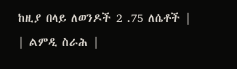ከዚያ በላይ ለወንዶች 2 .75 ለሴቶች |
| ልምዲ ስራሕ |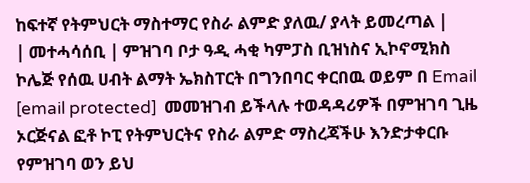ከፍተኛ የትምህርት ማስተማር የስራ ልምድ ያለዉ/ ያላት ይመረጣል |
| መተሓሳሰቢ | ምዝገባ ቦታ ዓዲ ሓቂ ካምፓስ ቢዝነስና ኢኮኖሚክስ ኮሌጅ የሰዉ ሀብት ልማት ኤክስፐርት በግንበባር ቀርበዉ ወይም በ Email [email protected]  መመዝገብ ይችላሉ ተወዳዳሪዎች በምዝገባ ጊዜ ኦርጅናል ፎቶ ኮፒ የትምህርትና የስራ ልምድ ማስረጃችሁ እንድታቀርቡ የምዝገባ ወን ይህ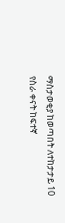ማስታወቂያ ከወጣበት ለተከታታይ 10 የስራ ቀናት ከፍተኛ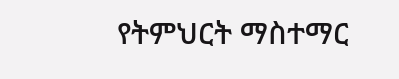የትምህርት ማስተማር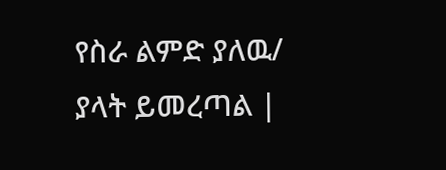የስራ ልምድ ያለዉ/ ያላት ይመረጣል |